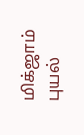மிக்ஜாம் புயல்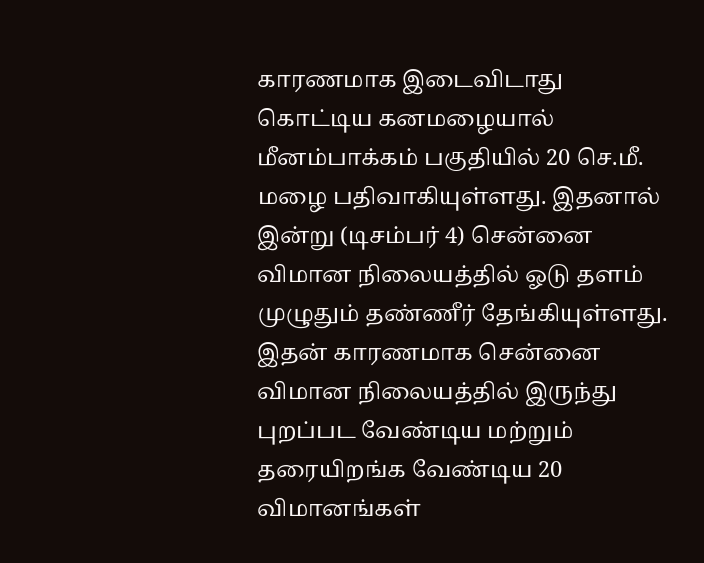காரணமாக இடைவிடாது கொட்டிய கனமழையால் மீனம்பாக்கம் பகுதியில் 20 செ.மீ. மழை பதிவாகியுள்ளது. இதனால் இன்று (டிசம்பர் 4) சென்னை விமான நிலையத்தில் ஓடு தளம் முழுதும் தண்ணீர் தேங்கியுள்ளது.
இதன் காரணமாக சென்னை விமான நிலையத்தில் இருந்து புறப்பட வேண்டிய மற்றும் தரையிறங்க வேண்டிய 20 விமானங்கள்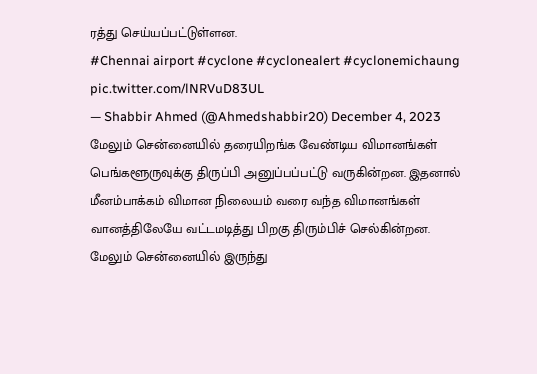ரத்து செய்யப்பட்டுள்ளன.
#Chennai airport #cyclone #cyclonealert #cyclonemichaung pic.twitter.com/lNRVuD83UL
— Shabbir Ahmed (@Ahmedshabbir20) December 4, 2023
மேலும் சென்னையில் தரையிறங்க வேண்டிய விமானங்கள் பெங்களூருவுக்கு திருப்பி அனுப்பப்பட்டு வருகின்றன. இதனால் மீனம்பாக்கம் விமான நிலையம் வரை வந்த விமானங்கள் வானத்திலேயே வட்டமடித்து பிறகு திரும்பிச் செல்கின்றன.
மேலும் சென்னையில் இருந்து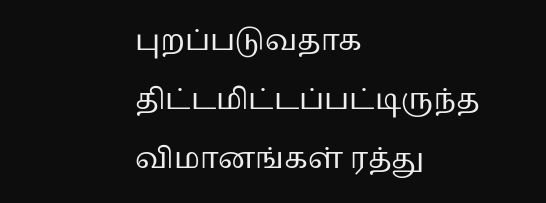புறப்படுவதாக திட்டமிட்டப்பட்டிருந்த விமானங்கள் ரத்து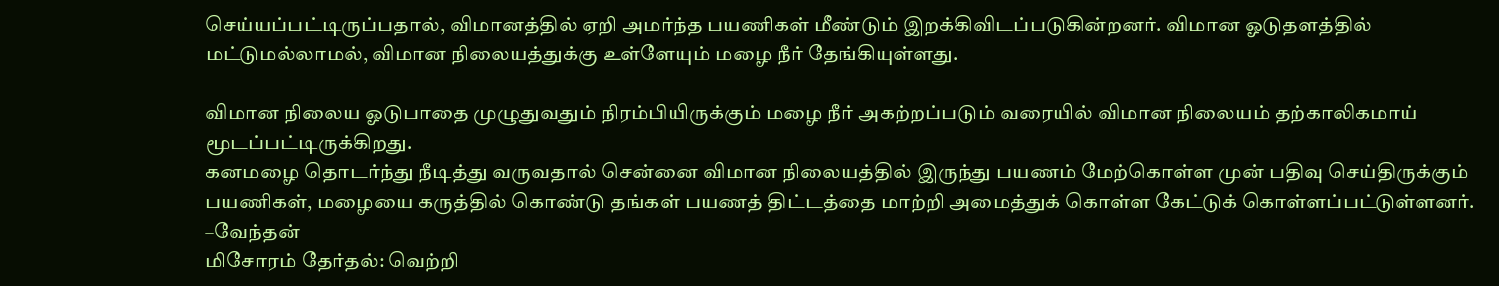செய்யப்பட்டிருப்பதால், விமானத்தில் ஏறி அமர்ந்த பயணிகள் மீண்டும் இறக்கிவிடப்படுகின்றனர். விமான ஓடுதளத்தில் மட்டுமல்லாமல், விமான நிலையத்துக்கு உள்ளேயும் மழை நீர் தேங்கியுள்ளது.

விமான நிலைய ஓடுபாதை முழுதுவதும் நிரம்பியிருக்கும் மழை நீர் அகற்றப்படும் வரையில் விமான நிலையம் தற்காலிகமாய் மூடப்பட்டிருக்கிறது.
கனமழை தொடர்ந்து நீடித்து வருவதால் சென்னை விமான நிலையத்தில் இருந்து பயணம் மேற்கொள்ள முன் பதிவு செய்திருக்கும் பயணிகள், மழையை கருத்தில் கொண்டு தங்கள் பயணத் திட்டத்தை மாற்றி அமைத்துக் கொள்ள கேட்டுக் கொள்ளப்பட்டுள்ளனர்.
–வேந்தன்
மிசோரம் தேர்தல்: வெற்றி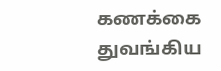கணக்கை துவங்கிய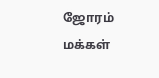ஜோரம் மக்கள்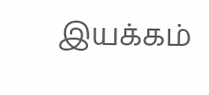இயக்கம்